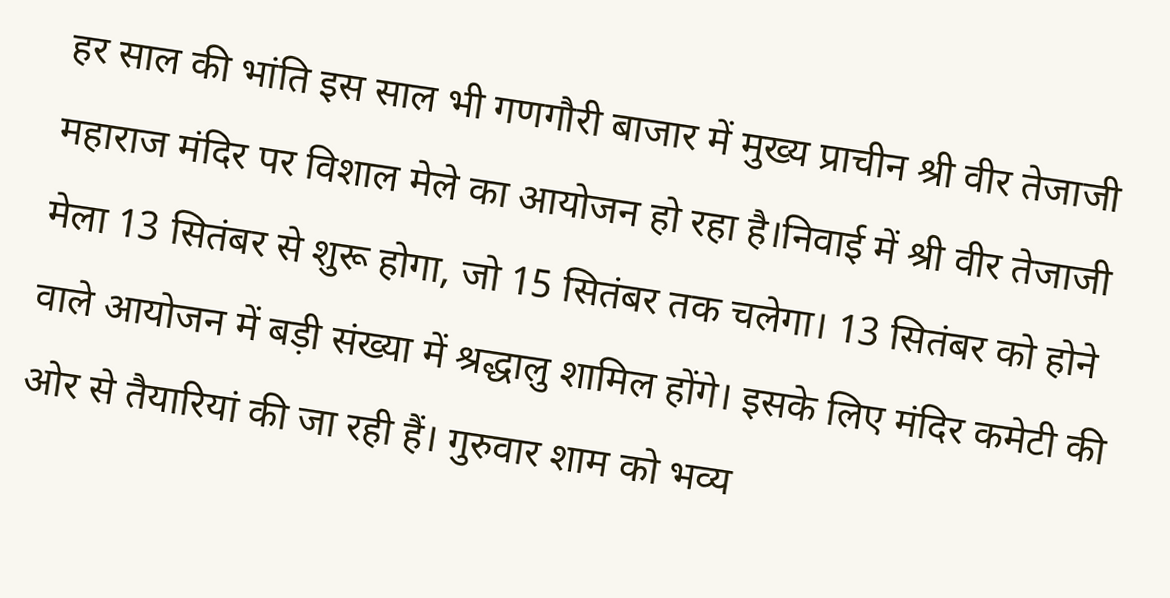हर साल की भांति इस साल भी गणगौरी बाजार में मुख्य प्राचीन श्री वीर तेजाजी महाराज मंदिर पर विशाल मेले का आयोजन हो रहा है।निवाई में श्री वीर तेजाजी मेला 13 सितंबर से शुरू होगा, जो 15 सितंबर तक चलेगा। 13 सितंबर को होने वाले आयोजन में बड़ी संख्या में श्रद्धालु शामिल होंगे। इसके लिए मंदिर कमेटी की ओर से तैयारियां की जा रही हैं। गुरुवार शाम को भव्य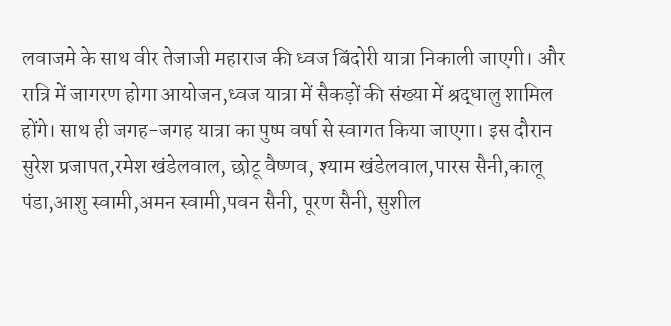लवाजमे के साथ वीर तेजाजी महाराज की ध्वज बिंदोरी यात्रा निकाली जाएगी। और रात्रि में जागरण होगा आयोजन,ध्वज यात्रा में सैकड़ों की संख्या में श्रद्धालु शामिल होंगे। साथ ही जगह-जगह यात्रा का पुष्प वर्षा से स्वागत किया जाएगा। इस दौरान सुरेश प्रजापत,रमेश खंडेलवाल, छोटू वैष्णव, श्याम खंडेलवाल,पारस सैनी,कालू पंडा,आशु स्वामी,अमन स्वामी,पवन सैनी, पूरण सैनी, सुशील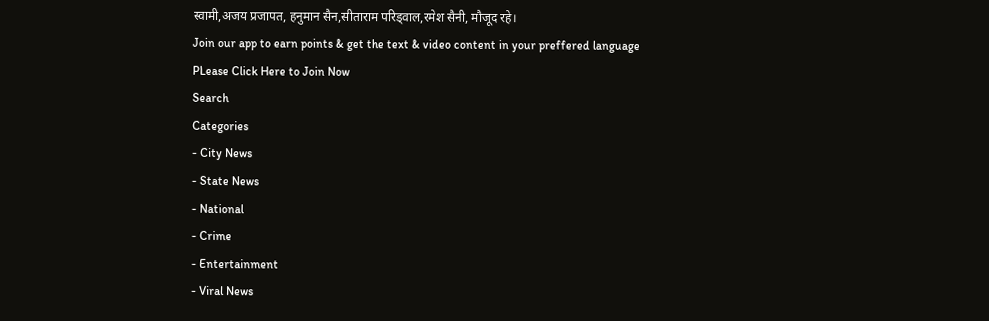स्वामी,अजय प्रजापत, हनुमान सैन,सीताराम परिड्वाल,रमेश सैनी, मौजूद रहे।
Join our app to earn points & get the text & video content in your preffered language
PLease Click Here to Join Now
Search
Categories
- City News
- State News
- National
- Crime
- Entertainment
- Viral News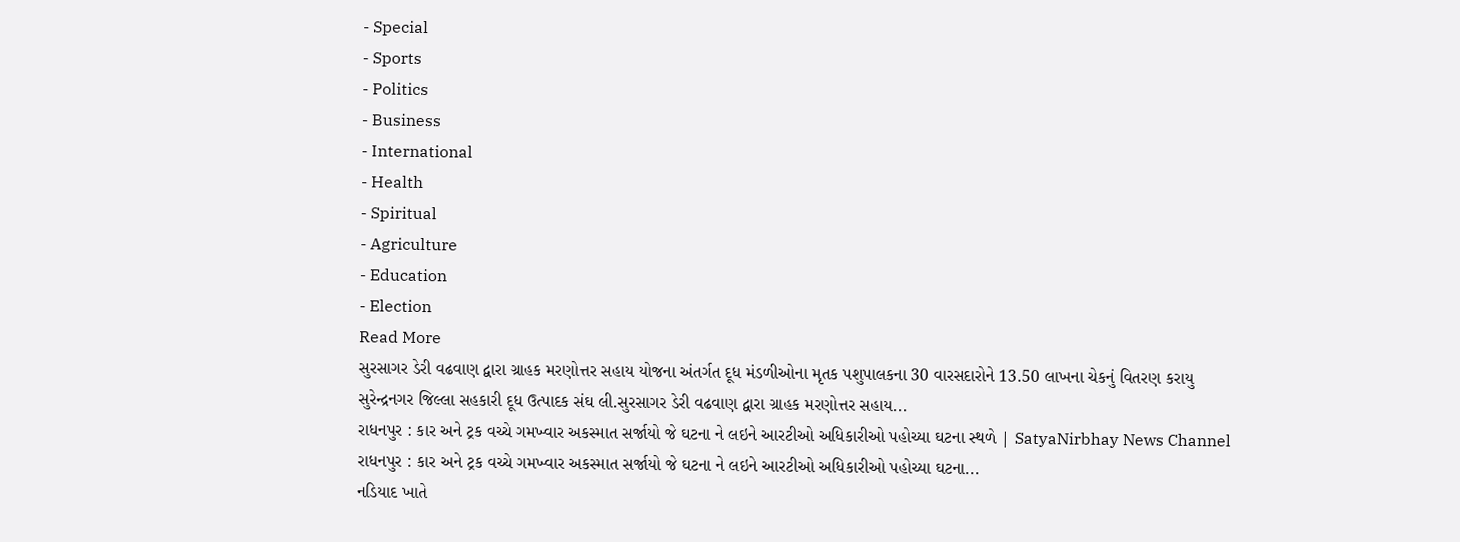- Special
- Sports
- Politics
- Business
- International
- Health
- Spiritual
- Agriculture
- Education
- Election
Read More
સુરસાગર ડેરી વઢવાણ દ્વારા ગ્રાહક મરણોત્તર સહાય યોજના અંતર્ગત દૂધ મંડળીઓના મૃતક પશુપાલકના 30 વારસદારોને 13.50 લાખના ચેકનું વિતરણ કરાયુ
સુરેન્દ્રનગર જિલ્લા સહકારી દૂધ ઉત્પાદક સંઘ લી.સુરસાગર ડેરી વઢવાણ દ્વારા ગ્રાહક મરણોત્તર સહાય...
રાધનપુર : કાર અને ટ્રક વચ્ચે ગમખ્વાર અકસ્માત સર્જાયો જે ઘટના ને લઇને આરટીઓ અધિકારીઓ પહોચ્યા ઘટના સ્થળે | SatyaNirbhay News Channel
રાધનપુર : કાર અને ટ્રક વચ્ચે ગમખ્વાર અકસ્માત સર્જાયો જે ઘટના ને લઇને આરટીઓ અધિકારીઓ પહોચ્યા ઘટના...
નડિયાદ ખાતે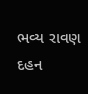ભવ્ય રાવણ દહન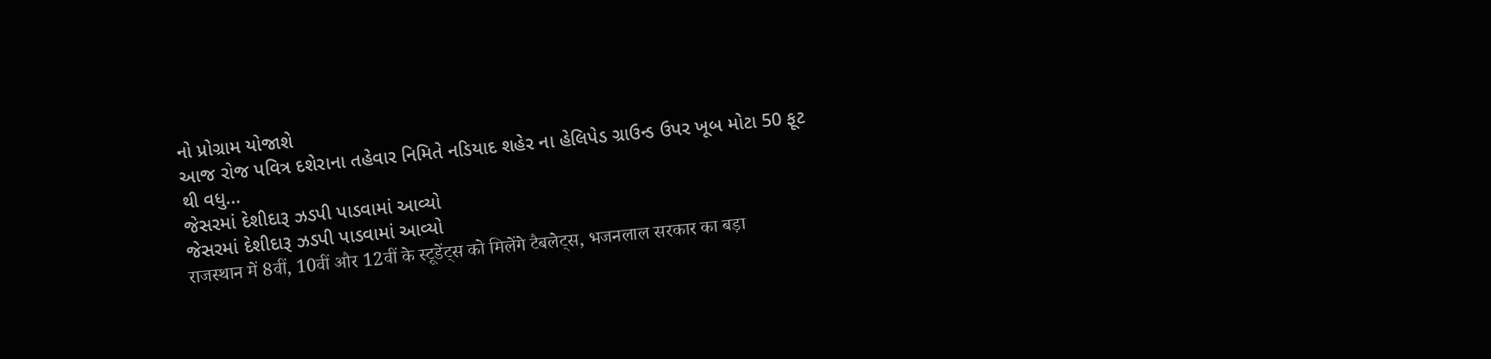નો પ્રોગ્રામ યોજાશે
આજ રોજ પવિત્ર દશેરાના તહેવાર નિમિતે નડિયાદ શહેર ના હેલિપેડ ગ્રાઉન્ડ ઉપર ખૂબ મોટા 50 ફૂટ થી વધુ...
જેસરમાં દેશીદારૂ ઝડપી પાડવામાં આવ્યો
જેસરમાં દેશીદારૂ ઝડપી પાડવામાં આવ્યો
राजस्थान में 8वीं, 10वीं और 12वीं के स्टूडेंट्स को मिलेंगे टैबलेट्स, भजनलाल सरकार का बड़ा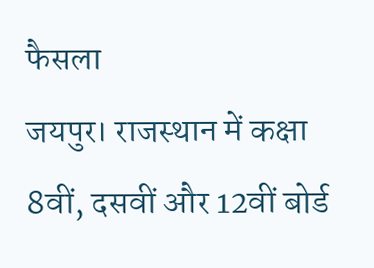फैसला
जयपुर। राजस्थान में कक्षा 8वीं, दसवीं और 12वीं बोर्ड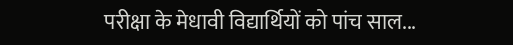परीक्षा के मेधावी विद्यार्थियों को पांच साल...